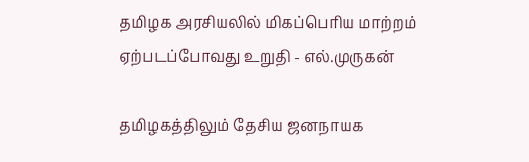தமிழக அரசியலில் மிகப்பெரிய மாற்றம் ஏற்படப்போவது உறுதி - எல்.முருகன்

தமிழகத்திலும் தேசிய ஜனநாயக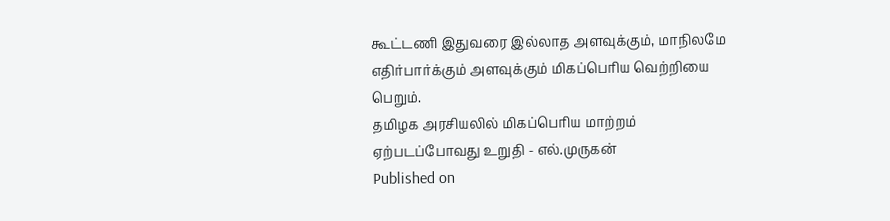கூட்டணி இதுவரை இல்லாத அளவுக்கும், மாநிலமே எதிர்பார்க்கும் அளவுக்கும் மிகப்பெரிய வெற்றியை பெறும்.
தமிழக அரசியலில் மிகப்பெரிய மாற்றம் ஏற்படப்போவது உறுதி - எல்.முருகன்
Published on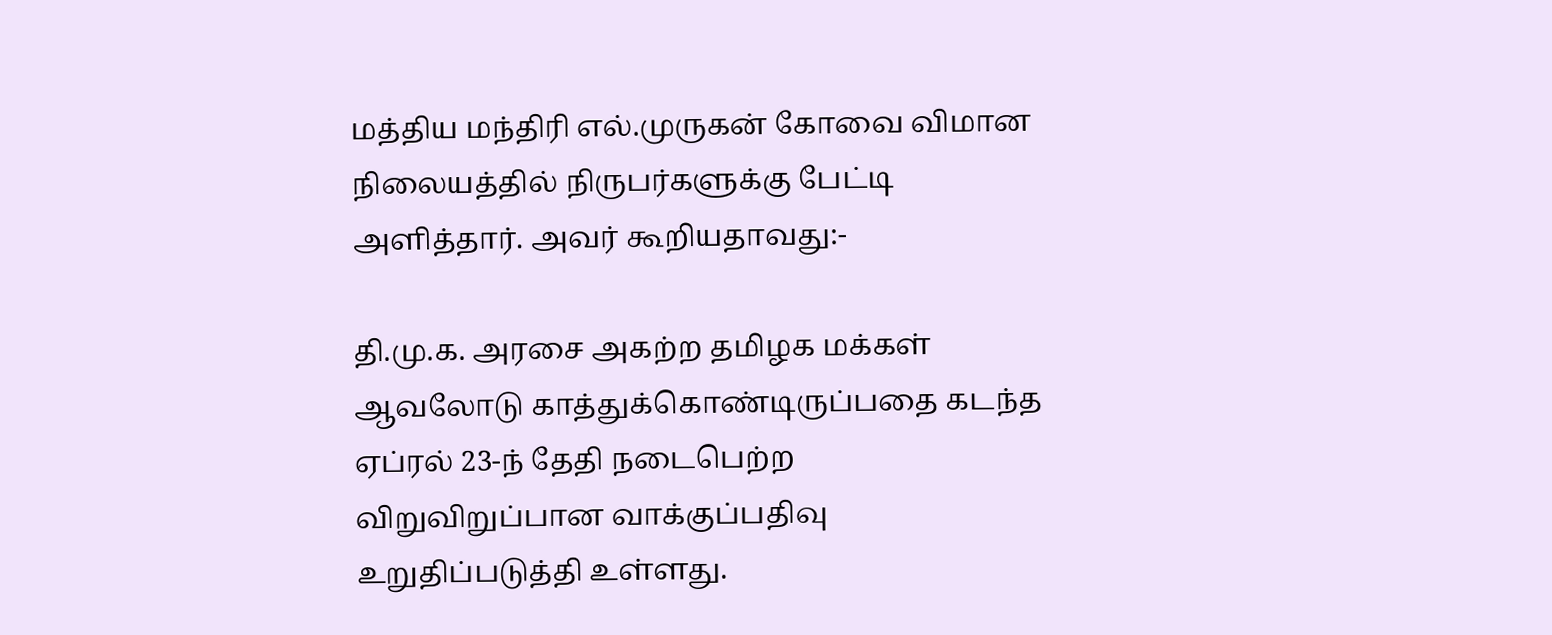மத்திய மந்திரி எல்.முருகன் கோவை விமான நிலையத்தில் நிருபர்களுக்கு பேட்டி அளித்தார். அவர் கூறியதாவது:-

தி.மு.க. அரசை அகற்ற தமிழக மக்கள் ஆவலோடு காத்துக்கொண்டிருப்பதை கடந்த ஏப்ரல் 23-ந் தேதி நடைபெற்ற விறுவிறுப்பான வாக்குப்பதிவு உறுதிப்படுத்தி உள்ளது.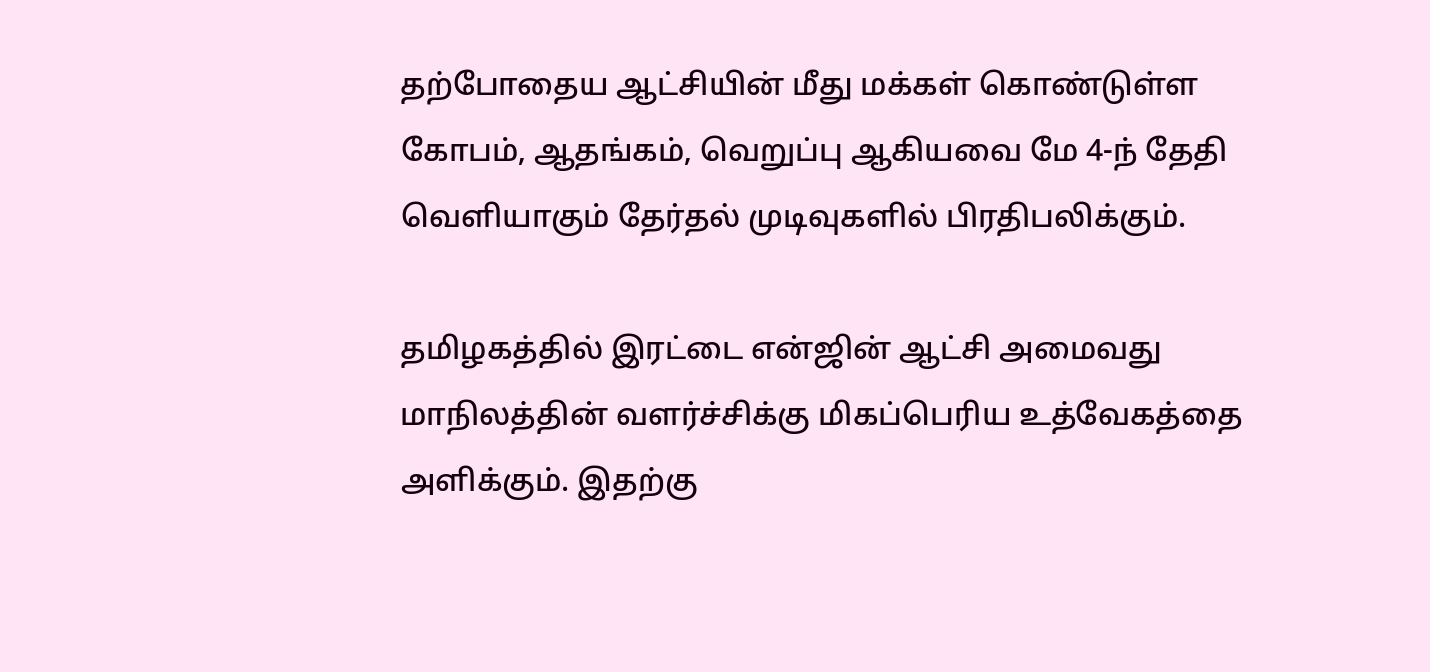தற்போதைய ஆட்சியின் மீது மக்கள் கொண்டுள்ள கோபம், ஆதங்கம், வெறுப்பு ஆகியவை மே 4-ந் தேதி வெளியாகும் தேர்தல் முடிவுகளில் பிரதிபலிக்கும்.

தமிழகத்தில் இரட்டை என்ஜின் ஆட்சி அமைவது மாநிலத்தின் வளர்ச்சிக்கு மிகப்பெரிய உத்வேகத்தை அளிக்கும். இதற்கு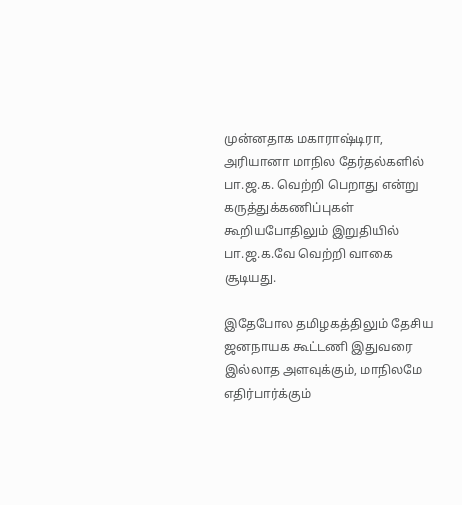முன்னதாக மகாராஷ்டிரா, அரியானா மாநில தேர்தல்களில் பா.ஜ.க. வெற்றி பெறாது என்று கருத்துக்கணிப்புகள் கூறியபோதிலும் இறுதியில் பா.ஜ.க.வே வெற்றி வாகை சூடியது.

இதேபோல தமிழகத்திலும் தேசிய ஜனநாயக கூட்டணி இதுவரை இல்லாத அளவுக்கும், மாநிலமே எதிர்பார்க்கும்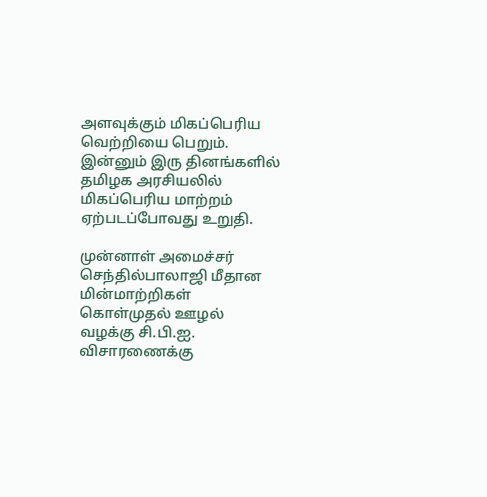அளவுக்கும் மிகப்பெரிய வெற்றியை பெறும். இன்னும் இரு தினங்களில் தமிழக அரசியலில் மிகப்பெரிய மாற்றம் ஏற்படப்போவது உறுதி.

முன்னாள் அமைச்சர் செந்தில்பாலாஜி மீதான மின்மாற்றிகள் கொள்முதல் ஊழல் வழக்கு சி.பி.ஐ. விசாரணைக்கு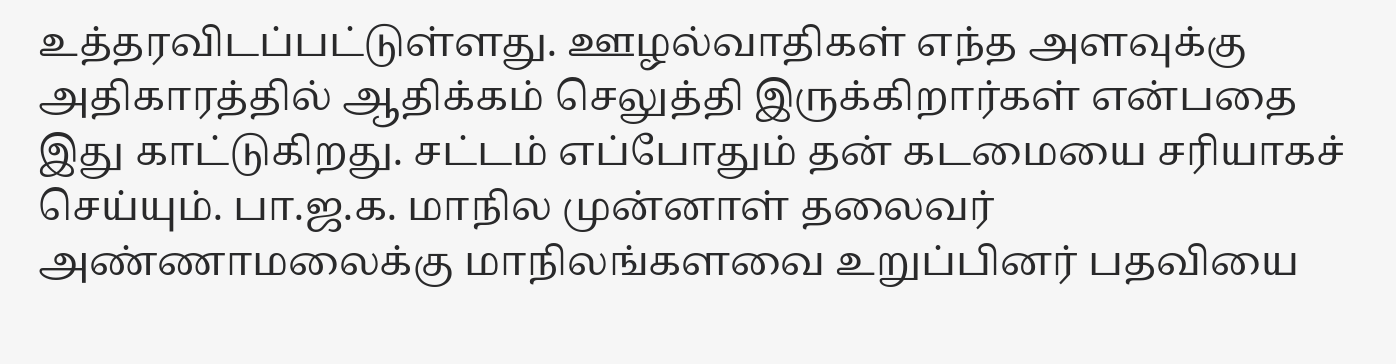உத்தரவிடப்பட்டுள்ளது. ஊழல்வாதிகள் எந்த அளவுக்கு அதிகாரத்தில் ஆதிக்கம் செலுத்தி இருக்கிறார்கள் என்பதை இது காட்டுகிறது. சட்டம் எப்போதும் தன் கடமையை சரியாகச் செய்யும். பா.ஜ.க. மாநில முன்னாள் தலைவர் அண்ணாமலைக்கு மாநிலங்களவை உறுப்பினர் பதவியை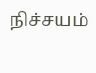நிச்சயம்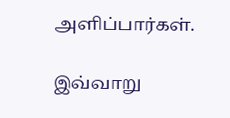அளிப்பார்கள்.

இவ்வாறு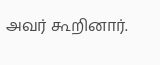அவர் கூறினார்.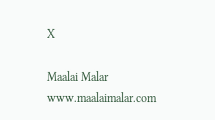X

Maalai Malar
www.maalaimalar.com